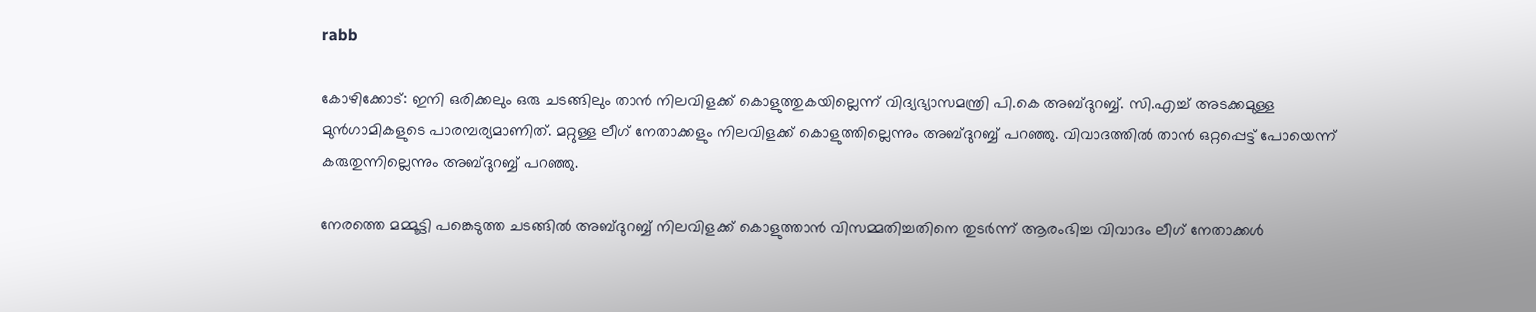rabb

കോഴിക്കോട്: ഇനി ഒരിക്കലും ഒരു ചടങ്ങിലും താന്‍ നിലവിളക്ക് കൊളുത്തുകയില്ലെന്ന് വിദ്യഭ്യാസമന്ത്രി പി.കെ അബ്ദുറബ്ബ്. സി.എച്ച് അടക്കമുള്ള മുന്‍ഗാമികളുടെ പാരമ്പര്യമാണിത്. മറ്റുള്ള ലീഗ് നേതാക്കളും നിലവിളക്ക് കൊളുത്തില്ലെന്നും അബ്ദുറബ്ബ് പറഞ്ഞു. വിവാദത്തില്‍ താന്‍ ഒറ്റപ്പെട്ട് പോയെന്ന് കരുതുന്നില്ലെന്നും അബ്ദുറബ്ബ് പറഞ്ഞു.

നേരത്തെ മമ്മൂട്ടി പങ്കെടുത്ത ചടങ്ങില്‍ അബ്ദുറബ്ബ് നിലവിളക്ക് കൊളുത്താന്‍ വിസമ്മതിച്ചതിനെ തുടര്‍ന്ന് ആരംഭിച്ച വിവാദം ലീഗ് നേതാക്കള്‍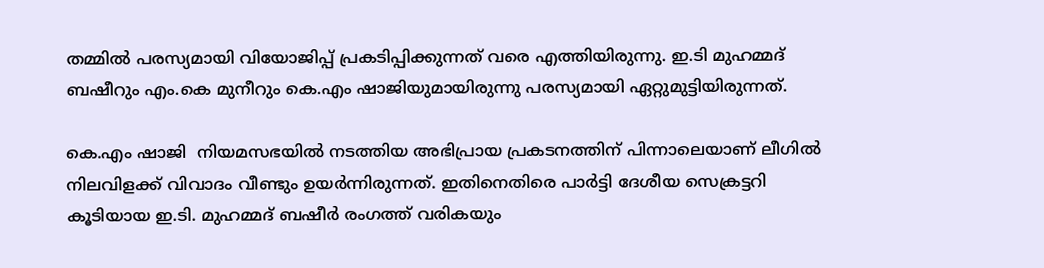തമ്മില്‍ പരസ്യമായി വിയോജിപ്പ് പ്രകടിപ്പിക്കുന്നത് വരെ എത്തിയിരുന്നു. ഇ.ടി മുഹമ്മദ് ബഷീറും എം.കെ മുനീറും കെ.എം ഷാജിയുമായിരുന്നു പരസ്യമായി ഏറ്റുമുട്ടിയിരുന്നത്.

കെ.എം ഷാജി  നിയമസഭയില്‍ നടത്തിയ അഭിപ്രായ പ്രകടനത്തിന് പിന്നാലെയാണ് ലീഗില്‍ നിലവിളക്ക് വിവാദം വീണ്ടും ഉയര്‍ന്നിരുന്നത്. ഇതിനെതിരെ പാര്‍ട്ടി ദേശീയ സെക്രട്ടറി കൂടിയായ ഇ.ടി. മുഹമ്മദ് ബഷീര്‍ രംഗത്ത് വരികയും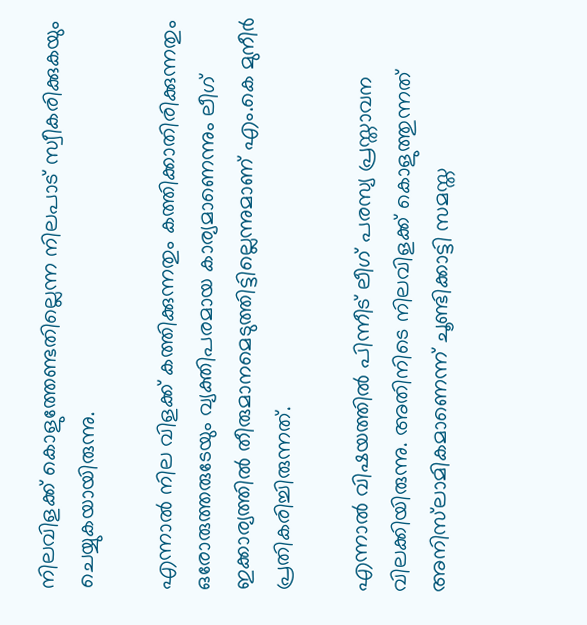നിലവിളക്ക് കൊളുത്തേണ്ടതില്ലെന്ന നിലപാട് സ്വീകരിക്കുകയും ചെയ്യുകയായിരുന്നു.

എന്നാല്‍ നില വിളക്ക് കത്തിക്കുന്നതും കത്തിക്കാതിരിക്കുന്നതും ഒരോരുത്തരുടേയും വ്യക്തിപരമായ കാര്യമാണെന്നും ലീഗ് ഇക്കാര്യത്തില്‍ തീരുമാനമെടുത്തിട്ടില്ലെന്നുമാണ് എം.കെ മുനീര്‍ പ്രതികരിച്ചിരുന്നത്.

എന്നാല്‍ വിഷയത്തില്‍ പിന്നീട് ലീഗ് പരസ്യ പ്രസ്താവന വിലക്കിയിരുന്നു. അതിനിടെ നിലവിളക്ക് കൊളുത്തുന്നത് അനിസ്‌ലാമികമാണെന്ന് ചൂണ്ടിക്കാട്ടി സമസ്ത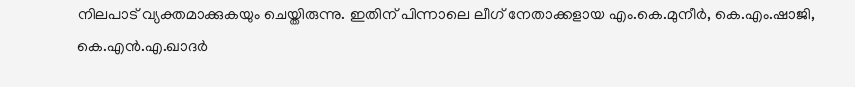നിലപാട് വ്യക്തമാക്കുകയും ചെയ്തിരുന്നു. ഇതിന് പിന്നാലെ ലീഗ് നേതാക്കളായ എം.കെ.മുനീര്‍, കെ.എം.ഷാജി, കെ.എന്‍.എ.ഖാദര്‍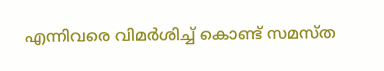എന്നിവരെ വിമര്‍ശിച്ച് കൊണ്ട് സമസ്ത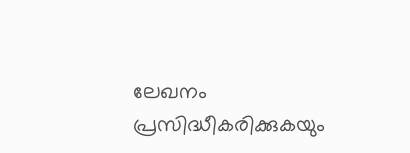ലേഖനം പ്രസിദ്ധീകരിക്കുകയും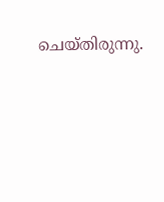ചെയ്തിരുന്നു.